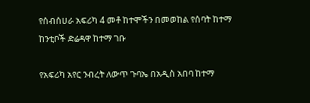የሰብሰሀራ አፍሪካ 4 መቶ ከተሞችን በመወከል የሰባት ከተማ ከንቲቦች ድሬዳዋ ከተማ ገቡ

የአፍሪካ አየር ንብረት ለውጥ ጉባኤ በአዲስ አበባ ከተማ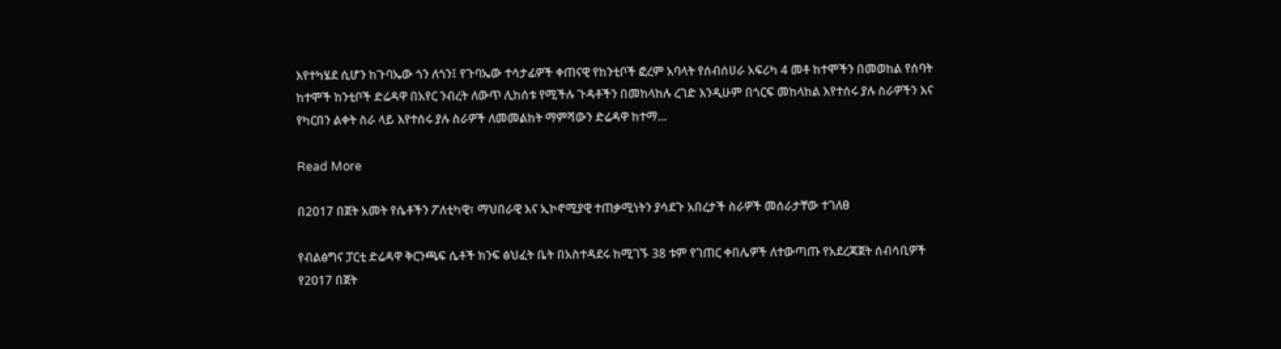እየተካሄደ ሲሆን ከጉባኤው ጎን ለጎን፤ የጉባኤው ተሳታፊዎች ቀጠናዊ የከንቲቦች ፎረም አባላት የሰብሰሀራ አፍሪካ 4 መቶ ከተሞችን በመወከል የሰባት ከተሞች ከንቲቦች ድሬዳዋ በአየር ንብረት ለውጥ ሊከሰቱ የሚችሉ ጉዳቶችን በመከላከሉ ረገድ እንዲሁም በጎርፍ መከላከል እየተሰሩ ያሉ ስራዎችን እና የካርበን ልቀት ስራ ላይ እየተሰሩ ያሉ ስራዎች ለመመልከት ማምሻውን ድሬዳዋ ከተማ…

Read More

በ2017 በጀት አመት የሴቶችን ፖለቲካዊ፣ ማህበራዊ እና ኢኮኖሚያዊ ተጠቃሚነትን ያሳደጉ አበረታች ስራዎች መሰራታቸው ተገለፀ

የብልፅግና ፓርቲ ድሬዳዋ ቅርንጫፍ ሴቶች ክንፍ ፅህፈት ቤት በአስተዳደሩ ከሚገኙ 38 ቱም የገጠር ቀበሌዎች ለተውጣጡ የአደረጃጀት ሰብሳቢዎች የ2017 በጀት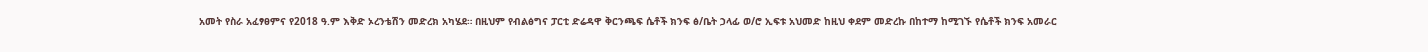አመት የስራ አፈፃፀምና የ2018 ዓ.ም እቅድ ኦረንቴሽን መድረክ አካሄደ። በዚህም የብልፅግና ፓርቲ ድሬዳዋ ቅርንጫፍ ሴቶች ክንፍ ፅ/ቤት ኃላፊ ወ/ሮ ኢፍቱ አህመድ ከዚህ ቀደም መድረኩ በከተማ ከሚገኙ የሴቶች ክንፍ አመራር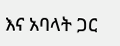እና አባላት ጋር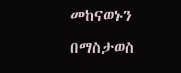መከናወኑን በማስታወስ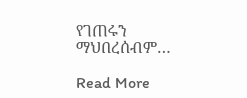የገጠሩን ማህበረሰብም…

Read More